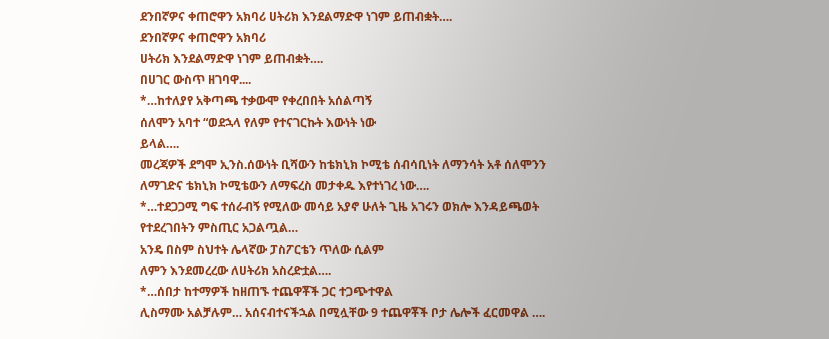ደንበኛዎና ቀጠሮዋን አክባሪ ሀትሪክ እንደልማድዋ ነገም ይጠብቋት….
ደንበኛዎና ቀጠሮዋን አክባሪ
ሀትሪክ እንደልማድዋ ነገም ይጠብቋት….
በሀገር ውስጥ ዘገባዋ....
*…ከተለያየ አቅጣጫ ተቃውሞ የቀረበበት አሰልጣኝ
ሰለሞን አባተ “ወደኋላ የለም የተናገርኩት እውነት ነው
ይላል….
መረጃዎች ደግሞ ኢንስ.ሰውነት ቢሻውን ከቴክኒክ ኮሚቴ ሰብሳቢነት ለማንሳት አቶ ሰለሞንን ለማገድና ቴክኒክ ኮሚቴውን ለማፍረስ መታቀዱ እየተነገረ ነው….
*…ተደጋጋሚ ግፍ ተሰራብኝ የሚለው መሳይ አያኖ ሁለት ጊዜ አገሩን ወክሎ እንዳይጫወት የተደረገበትን ምስጢር አጋልጧል…
አንዴ በስም ስህተት ሌላኛው ፓስፖርቴን ጥለው ሲልም
ለምን እንደመረረው ለሀትሪክ አስረድቷል….
*…ሰበታ ከተማዎች ከዘጠኙ ተጨዋቾች ጋር ተጋጭተዋል
ሊስማሙ አልቻሉም… አሰናብተናችኋል በሚሏቸው 9 ተጨዋቾች ቦታ ሌሎች ፈርመዋል ….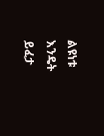ልዩነቱ እንዴት ይፈታ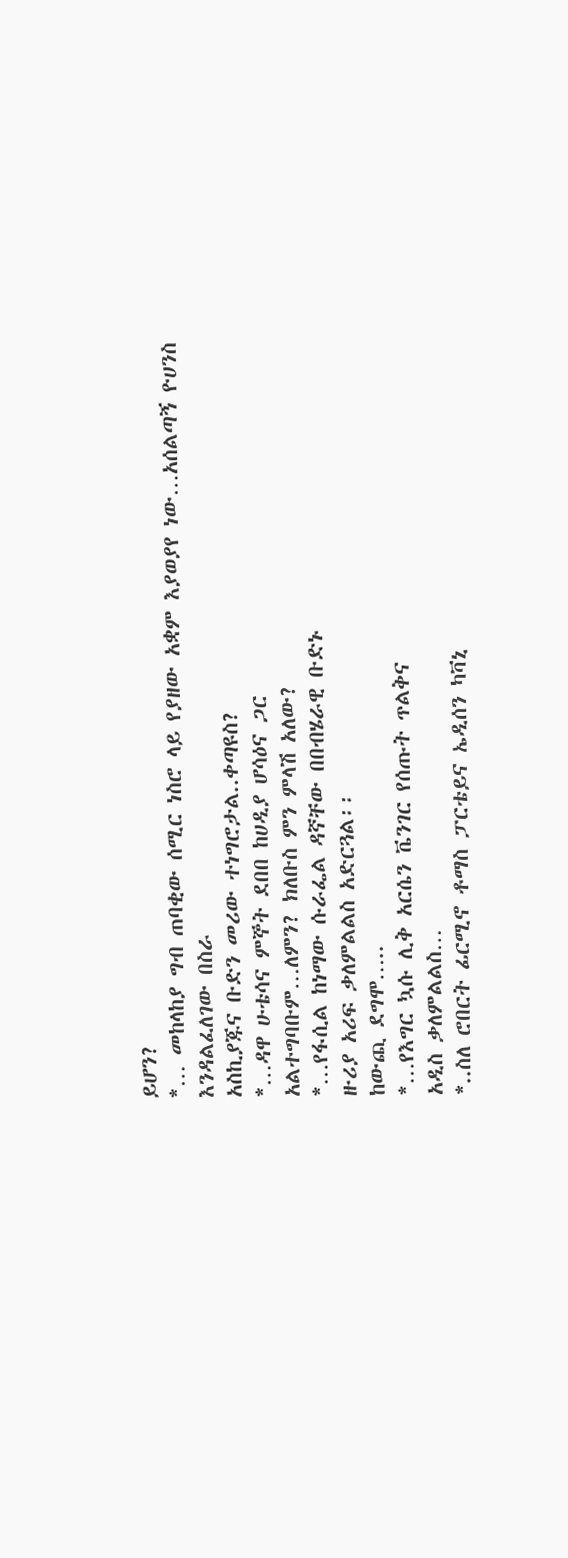ይሆን?
*… መከላከያ ግብ ጠባቂው ሰሚር ነስሮ ላይ የያዘው አቋም እያወያየ ነው…አሰልጣኝ ዮሀንስ እንዳልፈለገው በስራ
አስኪያጁና ቡድን መሪው ተነግሮታል..ቀጣዩስ?
*…ዳዋ ሁቴሳና ምኞት ደበበ ከሀዲያ ሆሳዕና ጋር
አልተግባቡም…ለምን? ክለቡስ ምን ምላሽ አለው?
*…የፋሲል ከነማው ሱራፌል ዳኛቸው በበብሄራዊ ቡድኑ
ዙሪያ አሪፍ ቃለምልልስ አድርጓል፡፡
ከውጪ ደግሞ…..
*…የእግር ኳሱ ሊቅ አርሴን ቬንገር የሰጡት ጥልቅና
አዲስ ቃለምልልስ…
*..ስለ ሮበርት ፊርሚኖ ቶማስ ፓርቴይና ኤዲሰን ካቫኒ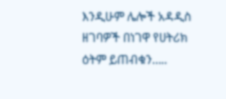እንዲሁም ሌሎች አዳዲስ ዘገባዎች በነገዋ የሀትሪክ
ዕትም ይጠብቁን…..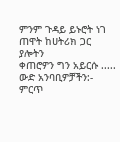ምንም ጉዳይ ይኑሮት ነገ ጠዋት ከሀትሪክ ጋር ያሎትን
ቀጠሮዎን ግን አይርሱ .....
ውድ አንባቢዎቻችን:- ምርጥ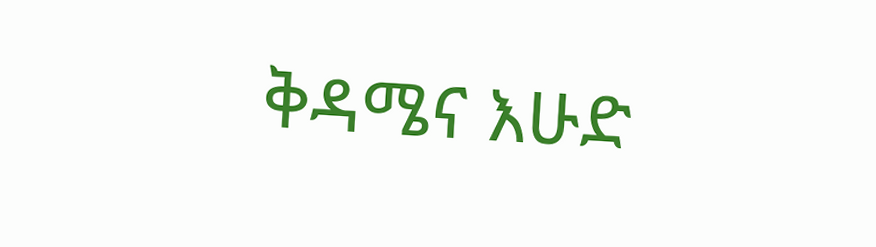ቅዳሜና እሁድ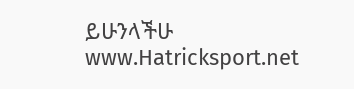ይሁንላችሁ
www.Hatricksport.net